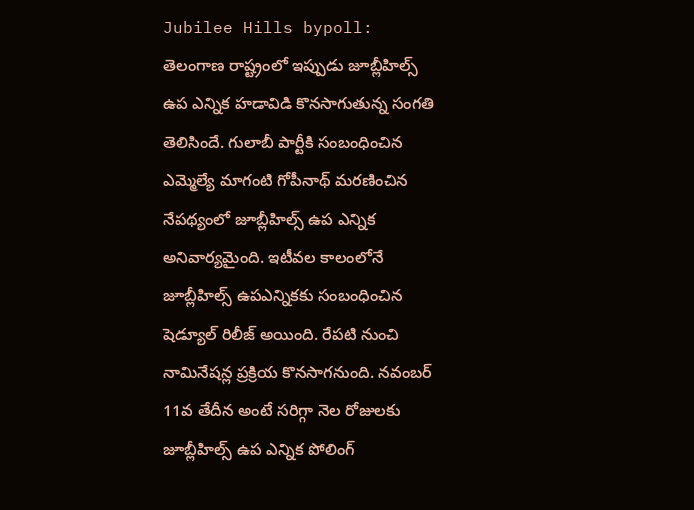Jubilee Hills bypoll: తెలంగాణ రాష్ట్రంలో ఇప్పుడు జూబ్లీహిల్స్ ఉప ఎన్నిక హడావిడి కొనసాగుతున్న సంగతి తెలిసిందే. గులాబీ పార్టీకి సంబంధించిన ఎమ్మెల్యే మాగంటి గోపీనాథ్ మరణించిన నేపథ్యంలో జూబ్లీహిల్స్ ఉప ఎన్నిక అనివార్యమైంది. ఇటీవల కాలంలోనే జూబ్లీహిల్స్ ఉపఎన్నికకు సంబంధించిన షెడ్యూల్ రిలీజ్ అయింది. రేపటి నుంచి నామినేషన్ల ప్రక్రియ కొనసాగనుంది. నవంబర్ 11వ తేదీన అంటే సరిగ్గా నెల రోజులకు జూబ్లీహిల్స్ ఉప ఎన్నిక పోలింగ్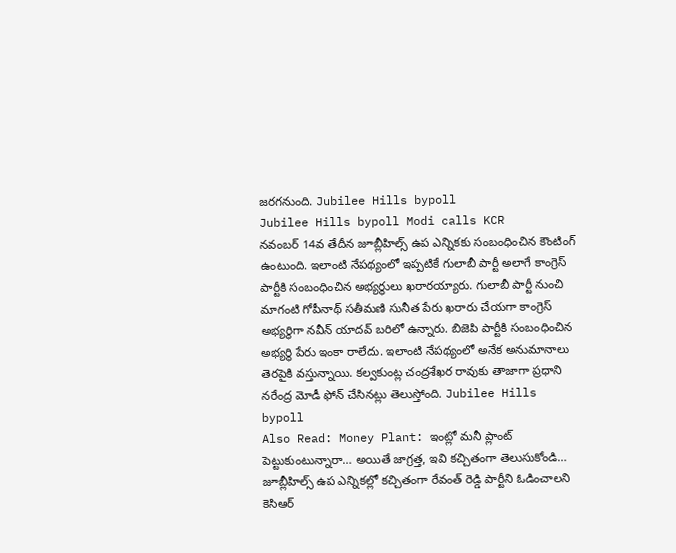జరగనుంది. Jubilee Hills bypoll
Jubilee Hills bypoll Modi calls KCR
నవంబర్ 14వ తేదీన జూబ్లీహిల్స్ ఉప ఎన్నికకు సంబంధించిన కౌంటింగ్ ఉంటుంది. ఇలాంటి నేపథ్యంలో ఇప్పటికే గులాబీ పార్టీ అలాగే కాంగ్రెస్ పార్టీకి సంబంధించిన అభ్యర్థులు ఖరారయ్యారు. గులాబీ పార్టీ నుంచి మాగంటి గోపీనాథ్ సతీమణి సునీత పేరు ఖరారు చేయగా కాంగ్రెస్ అభ్యర్థిగా నవీన్ యాదవ్ బరిలో ఉన్నారు. బిజెపి పార్టీకి సంబంధించిన అభ్యర్థి పేరు ఇంకా రాలేదు. ఇలాంటి నేపథ్యంలో అనేక అనుమానాలు తెరపైకి వస్తున్నాయి. కల్వకుంట్ల చంద్రశేఖర రావుకు తాజాగా ప్రధాని నరేంద్ర మోడీ ఫోన్ చేసినట్లు తెలుస్తోంది. Jubilee Hills bypoll
Also Read: Money Plant: ఇంట్లో మనీ ప్లాంట్ పెట్టుకుంటున్నారా… అయితే జాగ్రత్త, ఇవి కచ్చితంగా తెలుసుకోండి…
జూబ్లీహిల్స్ ఉప ఎన్నికల్లో కచ్చితంగా రేవంత్ రెడ్డి పార్టీని ఓడించాలని కెసిఆర్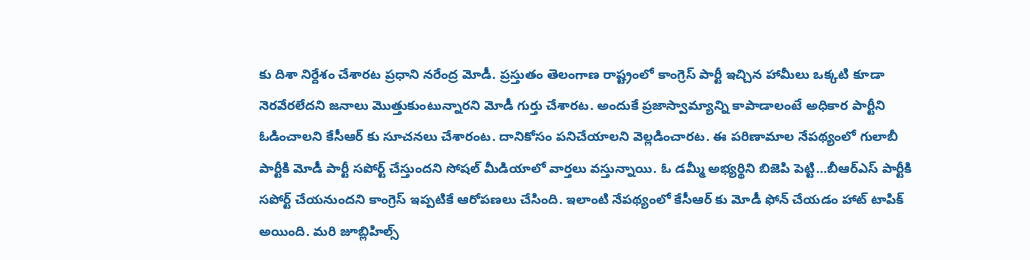కు దిశా నిర్దేశం చేశారట ప్రధాని నరేంద్ర మోడీ. ప్రస్తుతం తెలంగాణ రాష్ట్రంలో కాంగ్రెస్ పార్టీ ఇచ్చిన హామీలు ఒక్కటి కూడా నెరవేరలేదని జనాలు మొత్తుకుంటున్నారని మోడీ గుర్తు చేశారట. అందుకే ప్రజాస్వామ్యాన్ని కాపాడాలంటే అధికార పార్టీని ఓడించాలని కేసీఆర్ కు సూచనలు చేశారంట. దానికోసం పనిచేయాలని వెల్లడించారట. ఈ పరిణామాల నేపథ్యంలో గులాబీ పార్టీకి మోడీ పార్టీ సపోర్ట్ చేస్తుందని సోషల్ మీడియాలో వార్తలు వస్తున్నాయి. ఓ డమ్మీ అభ్యర్థిని బిజెపి పెట్టి…బీఆర్ఎస్ పార్టీకి సపోర్ట్ చేయనుందని కాంగ్రెస్ ఇప్పటికే ఆరోపణలు చేసింది. ఇలాంటి నేపథ్యంలో కేసీఆర్ కు మోడీ ఫోన్ చేయడం హాట్ టాపిక్ అయింది. మరి జూబ్లిహిల్స్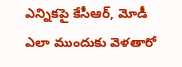ఎన్నికపై కేసీఆర్, మోడీ ఎలా ముందుకు వెళతారో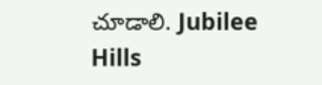చూడాలి. Jubilee Hills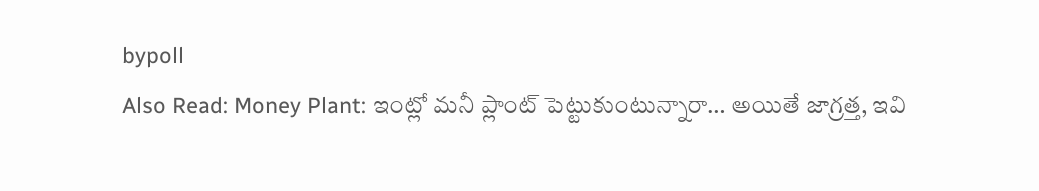bypoll
Also Read: Money Plant: ఇంట్లో మనీ ప్లాంట్ పెట్టుకుంటున్నారా… అయితే జాగ్రత్త, ఇవి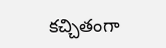కచ్చితంగా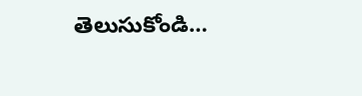తెలుసుకోండి…